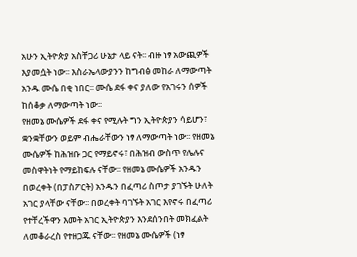አሁን ኢትዮጵያ አስቸጋሪ ሁኔታ ላይ ናት፡፡ ብዙ ነፃ አውጪዎች እያመሷት ነው፡፡ እስራኤላውያንን ከግብፅ መከራ ለማውጣት አንዱ ሙሴ በቂ ነበር፡፡ ሙሴ ደፋ ቀና ያለው የአገሩን ሰዎች ከሰቆቃ ለማውጣት ነው፡፡
የዘመኔ ሙሴዎች ደፋ ቀና የሚሉት ግን ኢትዮጵያን ሳይሆን፣ ቋንቋቸውን ወይም ብሔራቸውን ነፃ ለማውጣት ነው፡፡ የዘመኔ ሙሴዎች ከሕዝቡ ጋር የማይኖሩ፣ በሕዝብ ውስጥ የሌሉና መስዋትነት የማይከፍሉ ናቸው፡፡ የዘመኔ ሙሴዎች አንዱን በወረቀት (በፓስፖርት) አንዱን በፈጣሪ ስጦታ ያገኙት ሁለት አገር ያላቸው ናቸው፡፡ በወረቀት ባገኙት አገር እየኖሩ በፈጣሪ የተቸረችዋን እመት አገር ኢትዮጵያን እንደሰንበት መክፈልት ለመቆራረስ የተዘጋጁ ናቸው፡፡ የዘመኔ ሙሴዎች (ነፃ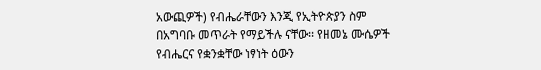አውጪዎች) የብሔራቸውን እንጂ የኢትዮጵያን ስም በአግባቡ መጥራት የማይችሉ ናቸው፡፡ የዘመኔ ሙሴዎች የብሔርና የቋንቋቸው ነፃነት ዕውን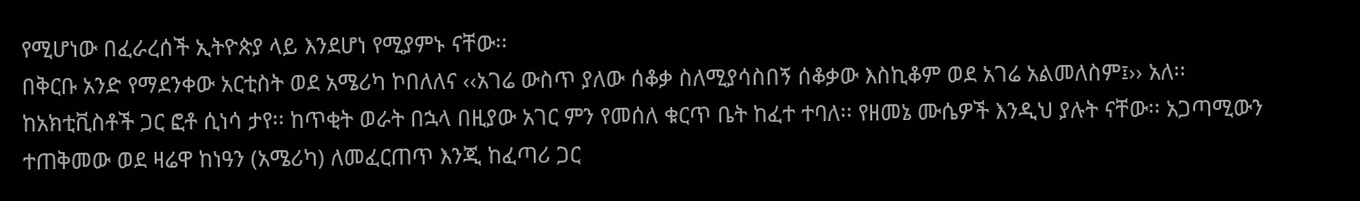የሚሆነው በፈራረሰች ኢትዮጵያ ላይ እንደሆነ የሚያምኑ ናቸው፡፡
በቅርቡ አንድ የማደንቀው አርቲስት ወደ አሜሪካ ኮበለለና ‹‹አገሬ ውስጥ ያለው ሰቆቃ ስለሚያሳስበኝ ሰቆቃው እስኪቆም ወደ አገሬ አልመለስም፤›› አለ፡፡ ከአክቲቪስቶች ጋር ፎቶ ሲነሳ ታየ፡፡ ከጥቂት ወራት በኋላ በዚያው አገር ምን የመሰለ ቁርጥ ቤት ከፈተ ተባለ፡፡ የዘመኔ ሙሴዎች እንዲህ ያሉት ናቸው፡፡ አጋጣሚውን ተጠቅመው ወደ ዛሬዋ ከነዓን (አሜሪካ) ለመፈርጠጥ እንጂ ከፈጣሪ ጋር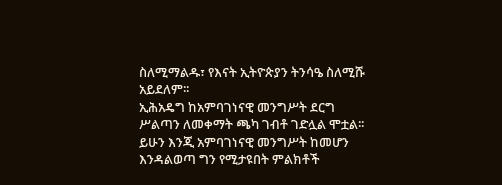ስለሚማልዱ፣ የእናት ኢትዮጵያን ትንሳዔ ስለሚሹ አይደለም፡፡
ኢሕአዴግ ከአምባገነናዊ መንግሥት ደርግ ሥልጣን ለመቀማት ጫካ ገብቶ ገድሏል ሞቷል፡፡ ይሁን እንጂ አምባገነናዊ መንግሥት ከመሆን እንዳልወጣ ግን የሚታዩበት ምልክቶች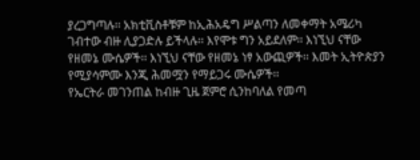ያረጋግጣሉ፡፡ አክቲቪስቶቹም ከኢሕአዴግ ሥልጣን ለመቀማት አሜሪካ ገብተው ብዙ ሊያጋድሉ ይችላሉ፡፡ እየሞቱ ግን አይደለም፡፡ እነኚህ ናቸው የዘመኔ ሙሴዎች፡፡ እነኚህ ናቸው የዘመኔ ነፃ አውጪዎች፡፡ እመት ኢትዮጵያን የሚያሳምሙ እንጂ ሕመሟን የማይጋሩ ሙሴዎች፡፡
የኤርትራ መገንጠል ከብዙ ጊዜ ጀምሮ ሲንከባለል የመጣ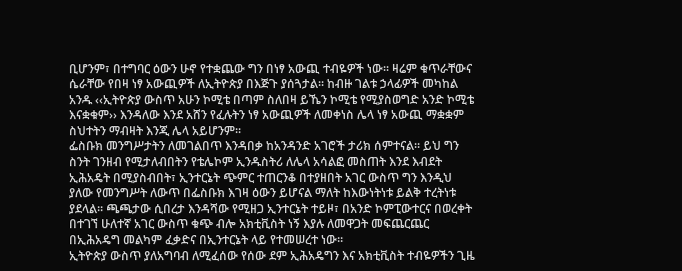ቢሆንም፣ በተግባር ዕውን ሁኖ የተቋጨው ግን በነፃ አውጪ ተብዬዎች ነው፡፡ ዛሬም ቁጥራቸውና ሴራቸው የበዛ ነፃ አውጪዎች ለኢትዮጵያ በእጅጉ ያሰጓታል፡፡ ከብዙ ገልቱ ኃላፊዎች መካከል አንዱ ‹‹ኢትዮጵያ ውስጥ አሁን ኮሚቴ በጣም ስለበዛ ይኼን ኮሚቴ የሚያስወግድ አንድ ኮሚቴ እናቋቁም›› እንዳለው እንደ አሸን የፈሉትን ነፃ አውጪዎች ለመቀነስ ሌላ ነፃ አውጪ ማቋቋም ስህተትን ማብዛት እንጂ ሌላ አይሆንም፡፡
ፌስቡክ መንግሥታትን ለመገልበጥ እንዳበቃ ከአንዳንድ አገሮች ታሪክ ሰምተናል፡፡ ይህ ግን ስንት ገንዘብ የሚታለብበትን የቴሌኮም ኢንዱስትሪ ለሌላ አሳልፎ መስጠት እንደ እብደት ኢሕአዴት በሚያስብበት፣ ኢንተርኔት ጭምር ተጠርንቆ በተያዘበት አገር ውስጥ ግን እንዲህ ያለው የመንግሥት ለውጥ በፌስቡክ እገዛ ዕውን ይሆናል ማለት ከእውነትነቱ ይልቅ ተረትነቱ ያደላል፡፡ ጫጫታው ሲበረታ እንዳሻው የሚዘጋ ኢንተርኔት ተይዞ፣ በአንድ ኮምፒውተርና በወረቀት በተገኘ ሁለተኛ አገር ውስጥ ቁጭ ብሎ አክቲቪስት ነኝ እያሉ ለመዋጋት መፍጨርጨር በኢሕአዴግ መልካም ፈቃድና በኢንተርኔት ላይ የተመሠረተ ነው፡፡
ኢትዮጵያ ውስጥ ያለአግባብ ለሚፈሰው የሰው ደም ኢሕአዴግን እና አክቲቪስት ተብዬዎችን ጊዜ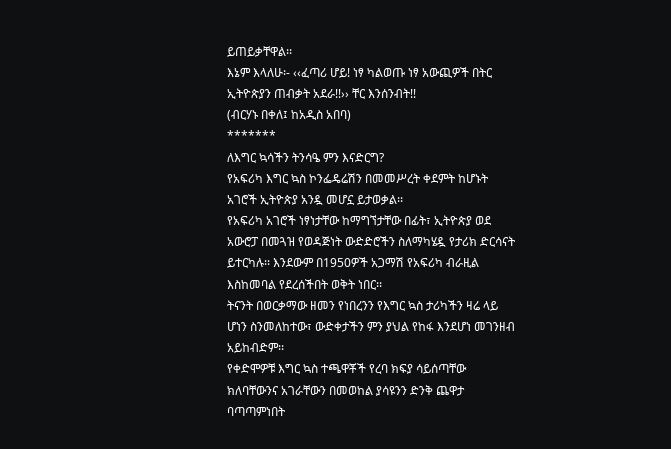ይጠይቃቸዋል፡፡
እኔም እላለሁ፡- ‹‹ፈጣሪ ሆይ! ነፃ ካልወጡ ነፃ አውጪዎች በትር ኢትዮጵያን ጠብቃት አደራ!!›› ቸር እንሰንብት!!
(ብርሃኑ በቀለ፤ ከአዲስ አበባ)
*******
ለእግር ኳሳችን ትንሳዔ ምን እናድርግ?
የአፍሪካ እግር ኳስ ኮንፌዴሬሽን በመመሥረት ቀደምት ከሆኑት አገሮች ኢትዮጵያ አንዷ መሆኗ ይታወቃል፡፡
የአፍሪካ አገሮች ነፃነታቸው ከማግኘታቸው በፊት፣ ኢትዮጵያ ወደ አውሮፓ በመጓዝ የወዳጅነት ውድድሮችን ስለማካሄዷ የታሪክ ድርሳናት ይተርካሉ፡፡ እንደውም በ1950ዎች አጋማሽ የአፍሪካ ብራዚል እስከመባል የደረሰችበት ወቅት ነበር፡፡
ትናንት በወርቃማው ዘመን የነበረንን የእግር ኳስ ታሪካችን ዛሬ ላይ ሆነን ስንመለከተው፣ ውድቀታችን ምን ያህል የከፋ እንደሆነ መገንዘብ አይከብድም፡፡
የቀድሞዎቹ እግር ኳስ ተጫዋቾች የረባ ክፍያ ሳይሰጣቸው ክለባቸውንና አገራቸውን በመወከል ያሳዩንን ድንቅ ጨዋታ ባጣጣምነበት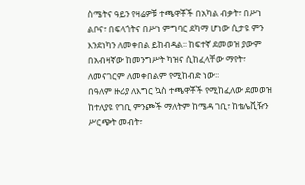ስሜትና ዓይን የዛሬዎቹ ተጫዋቾች በአካል ብቃት፣ በሥነ ልቦና፣ በፍላጎትና በሥነ ምግባር ደካማ ሆነው ሲታዩ ምን እንደነካን ለመቀበል ይከብዳል፡፡ ከፍተኛ ደመወዝ ያውም በአብዛኛው ከመንግሥት ካዝና ሲከፈላቸው ማየት፣ ለመናገርም ለመቀበልም የሚከብድ ነው፡፡
በዓለም ዙሪያ ለእግር ኳስ ተጫዋቾች የሚከፈለው ደመወዝ ከተለያዩ የገቢ ምንጮች ማለትም ከሜዳ ገቢ፣ ከቴሌቪዥን ሥርጭት መብት፣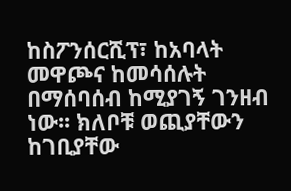ከስፖንሰርሺፕ፣ ከአባላት መዋጮና ከመሳሰሉት በማሰባሰብ ከሚያገኝ ገንዘብ ነው፡፡ ክለቦቹ ወጪያቸውን ከገቢያቸው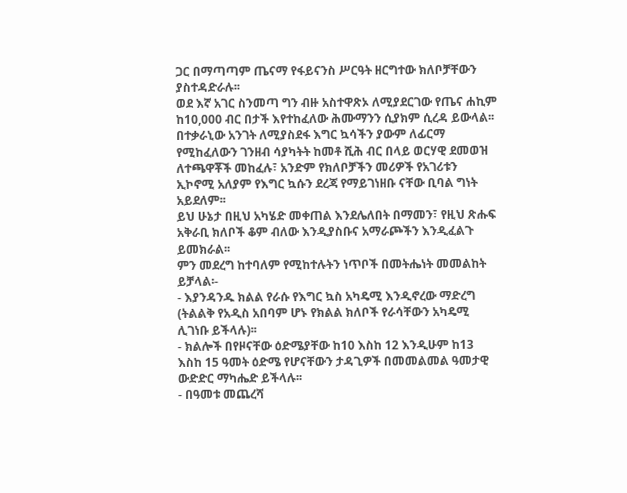ጋር በማጣጣም ጤናማ የፋይናንስ ሥርዓት ዘርግተው ክለቦቻቸውን ያስተዳድራሉ፡፡
ወደ እኛ አገር ስንመጣ ግን ብዙ አስተዋጽኦ ለሚያደርገው የጤና ሐኪም ከ10,000 ብር በታች እየተከፈለው ሕሙማንን ሲያክም ሲረዳ ይውላል፡፡ በተቃራኒው አንገት ለሚያስደፋ እግር ኳሳችን ያውም ለፊርማ የሚከፈለውን ገንዘብ ሳያካትት ከመቶ ሺሕ ብር በላይ ወርሃዊ ደመወዝ ለተጫዋቾች መከፈሉ፣ አንድም የክለቦቻችን መሪዎች የአገሪቱን ኢኮኖሚ አለያም የእግር ኳሱን ደረጃ የማይገነዘቡ ናቸው ቢባል ግነት አይደለም፡፡
ይህ ሁኔታ በዚህ አካሄድ መቀጠል እንደሌለበት በማመን፣ የዚህ ጽሑፍ አቅራቢ ክለቦች ቆም ብለው እንዲያስቡና አማራጮችን እንዲፈልጉ ይመክራል፡፡
ምን መደረግ ከተባለም የሚከተሉትን ነጥቦች በመትሔነት መመልከት ይቻላል፡-
- እያንዳንዱ ክልል የራሱ የእግር ኳስ አካዴሚ እንዲኖረው ማድረግ (ትልልቅ የአዲስ አበባም ሆኑ የክልል ክለቦች የራሳቸውን አካዴሚ ሊገነቡ ይችላሉ)፡፡
- ክልሎች በየዞናቸው ዕድሜያቸው ከ10 እስከ 12 እንዲሁም ከ13 እስከ 15 ዓመት ዕድሜ የሆናቸውን ታዳጊዎች በመመልመል ዓመታዊ ውድድር ማካሔድ ይችላሉ፡፡
- በዓመቱ መጨረሻ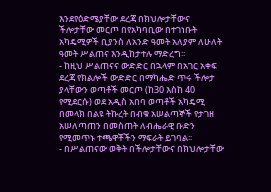እንደየዕድሜያቸው ደረጃ በክህሎታቸውና ችሎታቸው መርጦ በየአካባቢው በተገነቡት አካዴሚዎች ቢያንስ ለአንድ ዓመት አለያም ለሁለት ዓመት ሥልጠና እንዲከታተሉ ማድረግ፡፡
- ከዚህ ሥልጠናና ውድድር በኋላም በአገር አቀፍ ደረጃ የክልሎች ውድድር በማካሔድ ጥሩ ችሎታ ያላቸውን ወጣቶች መርጦ (ከ30 እስከ 40 የሚደርሱ) ወደ አዲስ አበባ ወጣቶች አካዴሚ በመላክ በልዩ ትኩረት በብቁ አሠልጣኞች የታገዘ አሠለጣጠን በመስጠት ለብሔራዊ ቡድን የሚመጥኑ ተጫዋቾችን ማፍራት ይገባል፡፡
- በሥልጠናው ወቅት በችሎታቸውና በክህሎታቸው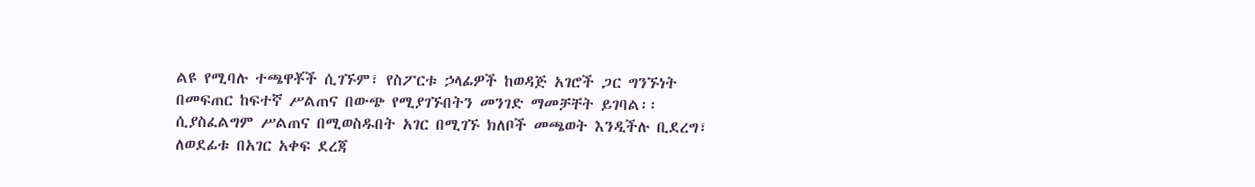ልዩ የሚባሉ ተጫዋቾች ሲገኙም፣ የስፖርቱ ኃላፊዎች ከወዳጅ አገሮች ጋር ግንኙነት በመፍጠር ከፍተኛ ሥልጠና በውጭ የሚያገኙበትን መንገድ ማመቻቸት ይገባል፡፡ ሲያስፈልግም ሥልጠና በሚወስዱበት አገር በሚገኙ ክለቦች መጫወት እንዲችሉ ቢደረግ፣ ለወደፊቱ በአገር አቀፍ ደረጃ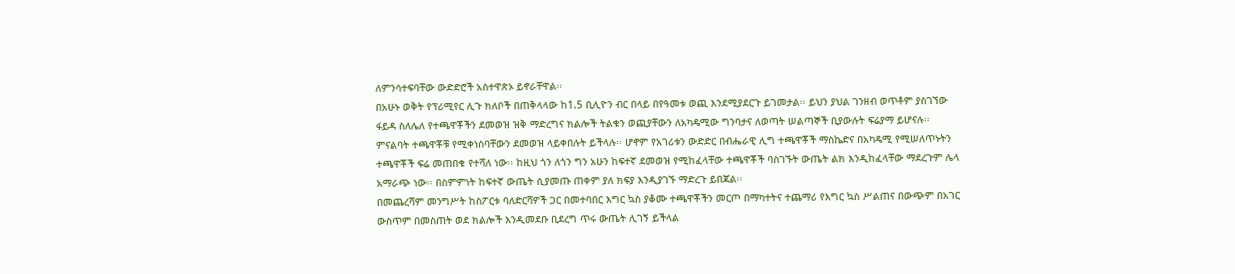ለምንሳተፍባቸው ውድድሮች አስተዋጽኦ ይኖራቸዋል፡፡
በአሁኑ ወቅት የፕሪሚየር ሊጉ ክለቦች በጠቅላላው ከ1.5 ቢሊዮን ብር በላይ በየዓመቱ ወጪ እንደሚያደርጉ ይገመታል፡፡ ይህን ያህል ገንዘብ ወጥቶም ያስገኘው ፋይዳ ስለሌለ የተጫዋቾችን ደመወዝ ዝቅ ማድረግና ክልሎች ትልቁን ወጪያቸውን ለአካዴሚው ግንባታና ለወጣት ሠልጣኞች ቢያውሉት ፍሬያማ ይሆናሉ፡፡ ምናልባት ተጫዋቾቹ የሚቀነስባቸውን ደመወዝ ላይቀበሉት ይችላሉ፡፡ ሆኖም የአገሪቱን ውድድር በብሔራዊ ሊግ ተጫዋቾች ማስኬድና በአካዴሚ የሚሠለጥኑትን ተጫዋቾች ፍሬ መጠበቁ የተሻለ ነው፡፡ ከዚህ ጎን ለጎን ግን አሁን ከፍተኛ ደመወዝ የሚከፈላቸው ተጫዋቾች ባስገኙት ውጤት ልክ እንዲከፈላቸው ማደረጉም ሌላ አማራጭ ነው፡፡ በስምምነት ከፍተኛ ውጤት ሲያመጡ ጠቀም ያለ ክፍያ እንዲያገኙ ማድረጉ ይበጃል፡፡
በመጨረሻም መንግሥት ከስፖርቱ ባለድርሻዎች ጋር በመተባበር እግር ኳስ ያቆሙ ተጫዋቾችን መርጦ በማካተትና ተጨማሪ የእግር ኳስ ሥልጠና በውጭም በአገር ውስጥም በመስጠት ወደ ክልሎች እንዲመደቡ ቢደረግ ጥሩ ውጤት ሊገኝ ይችላል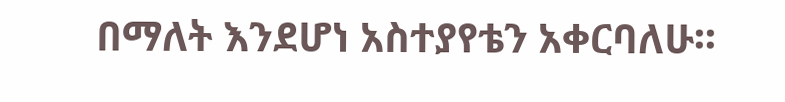በማለት እንደሆነ አስተያየቴን አቀርባለሁ፡፡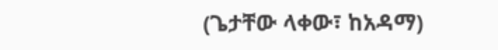(ጌታቸው ላቀው፣ ከአዳማ)